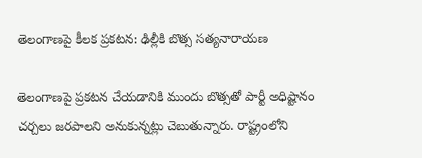తెలంగాణపై కీలక ప్రకటన: ఢిల్లీకి బొత్స సత్యనారాయణ

తెలంగాణపై ప్రకటన చేయడానికి ముందు బొత్సతో పార్టీ అధిష్టానం చర్చలు జరపాలని అనుకున్నట్లు చెబుతున్నారు. రాష్ట్రంలోని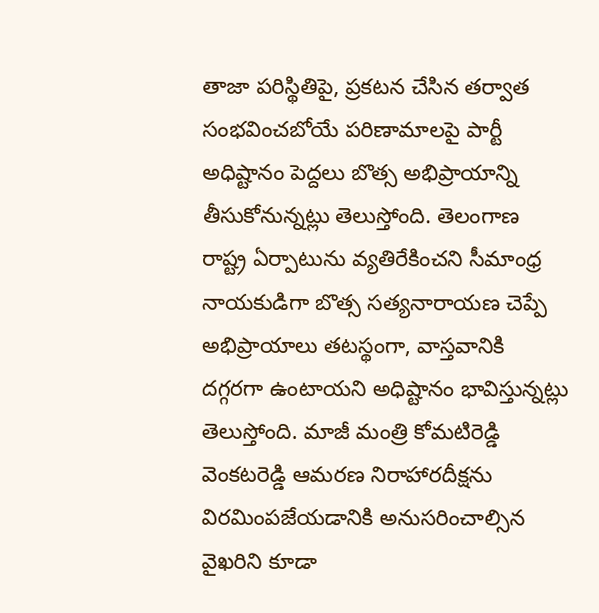తాజా పరిస్థితిపై, ప్రకటన చేసిన తర్వాత సంభవించబోయే పరిణామాలపై పార్టీ అధిష్టానం పెద్దలు బొత్స అభిప్రాయాన్ని తీసుకోనున్నట్లు తెలుస్తోంది. తెలంగాణ రాష్ట్ర ఏర్పాటును వ్యతిరేకించని సీమాంధ్ర నాయకుడిగా బొత్స సత్యనారాయణ చెప్పే అభిప్రాయాలు తటస్థంగా, వాస్తవానికి దగ్గరగా ఉంటాయని అధిష్టానం భావిస్తున్నట్లు తెలుస్తోంది. మాజీ మంత్రి కోమటిరెడ్డి వెంకటరెడ్డి ఆమరణ నిరాహారదీక్షను విరమింపజేయడానికి అనుసరించాల్సిన వైఖరిని కూడా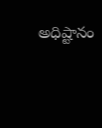అధిష్టానం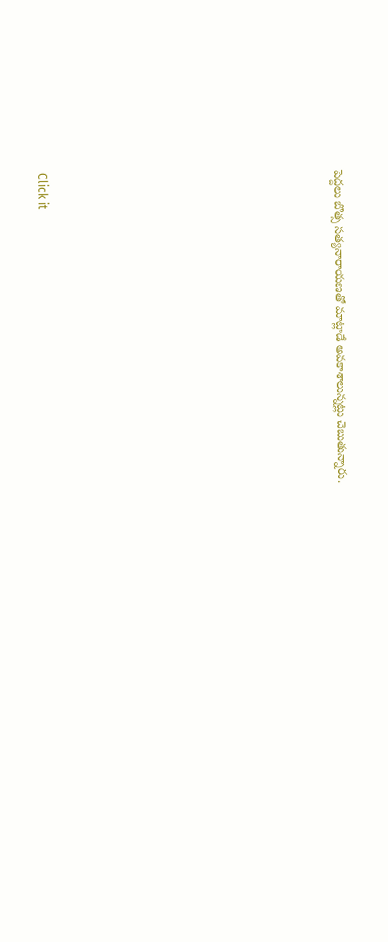పెద్దలు బొత్స సత్యనారాయణతో మాట్లాడే అవకాశాలున్నట్లు చెబుతున్నారు.












Click it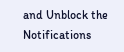and Unblock the Notifications